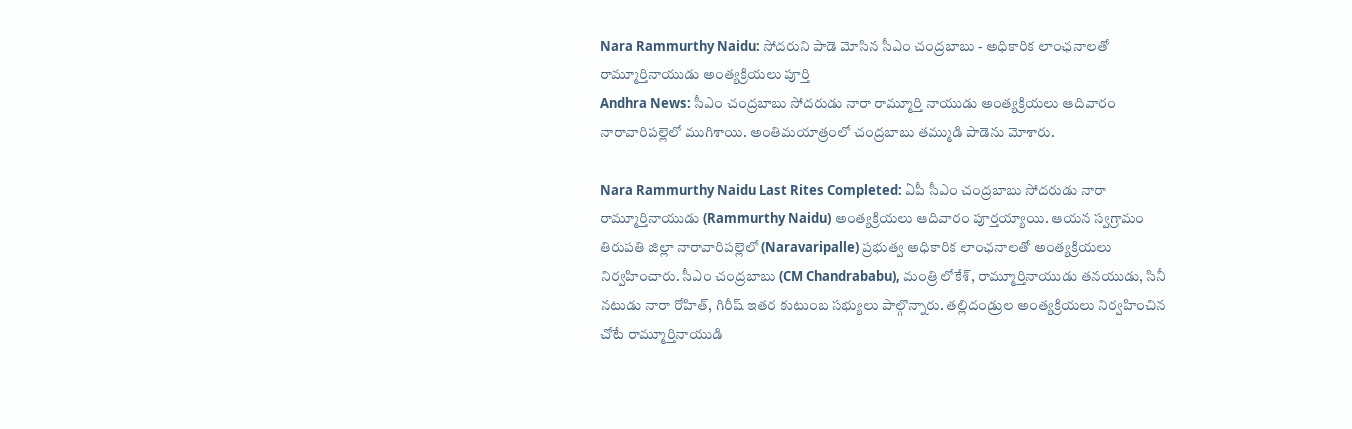Nara Rammurthy Naidu: సోదరుని పాడె మోసిన సీఎం చంద్రబాబు - అధికారిక లాంఛనాలతో రామ్మూర్తినాయుడు అంత్యక్రియలు పూర్తి
Andhra News: సీఎం చంద్రబాబు సోదరుడు నారా రామ్మూర్తి నాయుడు అంత్యక్రియలు ఆదివారం నారావారిపల్లెలో ముగిశాయి. అంతిమయాత్రంలో చంద్రబాబు తమ్ముడి పాడెను మోశారు.

Nara Rammurthy Naidu Last Rites Completed: ఏపీ సీఎం చంద్రబాబు సోదరుడు నారా రామ్మూర్తినాయుడు (Rammurthy Naidu) అంత్యక్రియలు ఆదివారం పూర్తయ్యాయి. ఆయన స్వగ్రామం తిరుపతి జిల్లా నారావారిపల్లెలో (Naravaripalle) ప్రభుత్వ అధికారిక లాంఛనాలతో అంత్యక్రియలు నిర్వహించారు. సీఎం చంద్రబాబు (CM Chandrababu), మంత్రి లోకేశ్, రామ్మూర్తినాయుడు తనయుడు, సినీ నటుడు నారా రోహిత్, గిరీష్ ఇతర కుటుంబ సభ్యులు పాల్గొన్నారు. తల్లిదండ్రుల అంత్యక్రియలు నిర్వహించిన చోటే రామ్మూర్తినాయుడి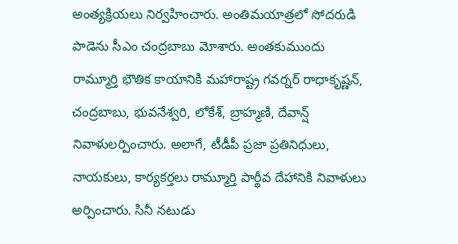అంత్యక్రియలు నిర్వహించారు. అంతిమయాత్రలో సోదరుడి పాడెను సీఎం చంద్రబాబు మోశారు. అంతకుముందు రామ్మూర్తి భౌతిక కాయానికి మహారాష్ట్ర గవర్నర్ రాధాకృష్ణన్, చంద్రబాబు, భువనేశ్వరి, లోకేశ్, బ్రాహ్మణి, దేవాన్ష్ నివాళులర్పించారు. అలాగే, టీడీపీ ప్రజా ప్రతినిధులు, నాయకులు, కార్యకర్తలు రామ్మూర్తి పార్థీవ దేహానికి నివాళులు అర్పించారు. సినీ నటుడు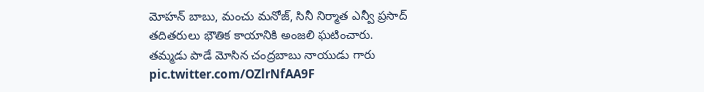మోహన్ బాబు, మంచు మనోజ్, సినీ నిర్మాత ఎన్వీ ప్రసాద్ తదితరులు భౌతిక కాయానికి అంజలి ఘటించారు.
తమ్మడు పాడే మోసిన చంద్రబాబు నాయుడు గారు pic.twitter.com/OZlrNfAA9F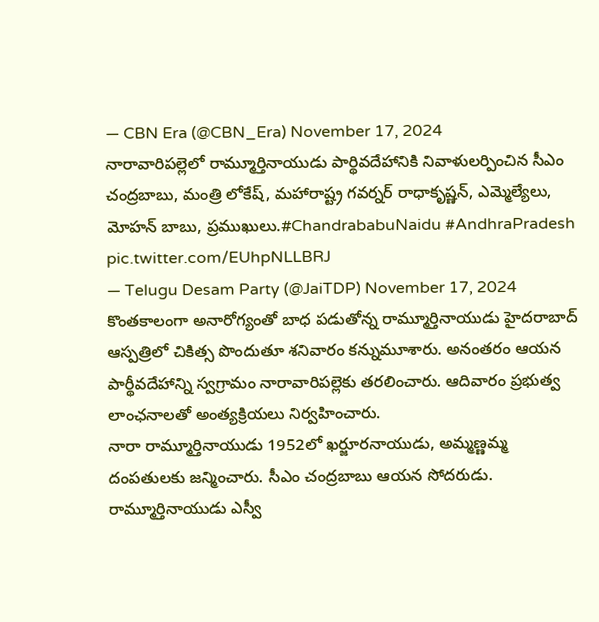— CBN Era (@CBN_Era) November 17, 2024
నారావారిపల్లెలో రామ్మూర్తినాయుడు పార్థివదేహానికి నివాళులర్పించిన సీఎం చంద్రబాబు, మంత్రి లోకేష్, మహారాష్ట్ర గవర్నర్ రాధాకృష్ణన్, ఎమ్మెల్యేలు, మోహన్ బాబు, ప్రముఖులు.#ChandrababuNaidu #AndhraPradesh pic.twitter.com/EUhpNLLBRJ
— Telugu Desam Party (@JaiTDP) November 17, 2024
కొంతకాలంగా అనారోగ్యంతో బాధ పడుతోన్న రామ్మూర్తినాయుడు హైదరాబాద్ ఆస్పత్రిలో చికిత్స పొందుతూ శనివారం కన్నుమూశారు. అనంతరం ఆయన పార్థీవదేహాన్ని స్వగ్రామం నారావారిపల్లెకు తరలించారు. ఆదివారం ప్రభుత్వ లాంఛనాలతో అంత్యక్రియలు నిర్వహించారు.
నారా రామ్మూర్తినాయుడు 1952లో ఖర్జూరనాయుడు, అమ్మణ్ణమ్మ దంపతులకు జన్మించారు. సీఎం చంద్రబాబు ఆయన సోదరుడు. రామ్మూర్తినాయుడు ఎస్వీ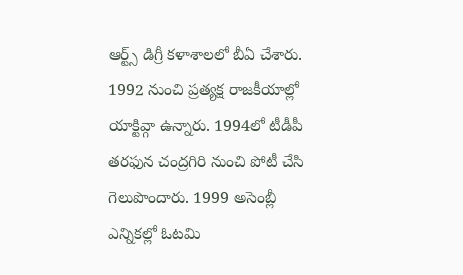ఆర్ట్స్ డిగ్రీ కళాశాలలో బీఏ చేశారు. 1992 నుంచి ప్రత్యక్ష రాజకీయాల్లో యాక్టివ్గా ఉన్నారు. 1994లో టీడీపీ తరఫున చంద్రగిరి నుంచి పోటీ చేసి గెలుపొందారు. 1999 అసెంబ్లీ ఎన్నికల్లో ఓటమి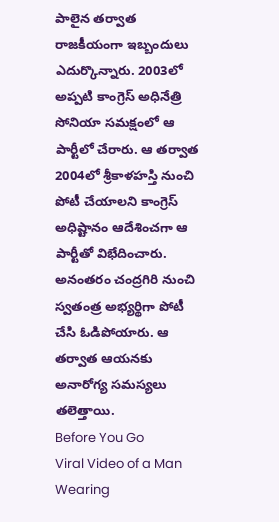పాలైన తర్వాత రాజకీయంగా ఇబ్బందులు ఎదుర్కొన్నారు. 2003లో అప్పటి కాంగ్రెస్ అధినేత్రి సోనియా సమక్షంలో ఆ పార్టీలో చేరారు. ఆ తర్వాత 2004లో శ్రీకాళహస్తి నుంచి పోటీ చేయాలని కాంగ్రెస్ అధిష్టానం ఆదేశించగా ఆ పార్టీతో విభేదించారు. అనంతరం చంద్రగిరి నుంచి స్వతంత్ర అభ్యర్థిగా పోటీ చేసి ఓడిపోయారు. ఆ తర్వాత ఆయనకు అనారోగ్య సమస్యలు తలెత్తాయి.
Before You Go
Viral Video of a Man Wearing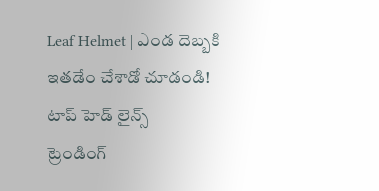Leaf Helmet | ఎండ దెబ్బకి ఇతడేం చేశాడో చూడండి!
టాప్ హెడ్ లైన్స్
ట్రెండింగ్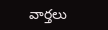వార్తలు